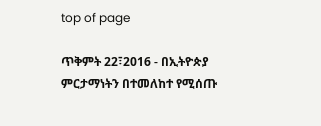top of page

ጥቅምት 22፣2016 - በኢትዮጵያ ምርታማነትን በተመለከተ የሚሰጡ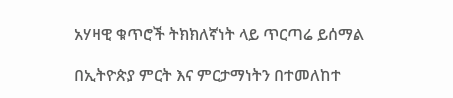አሃዛዊ ቁጥሮች ትክክለኛነት ላይ ጥርጣሬ ይሰማል

በኢትዮጵያ ምርት እና ምርታማነትን በተመለከተ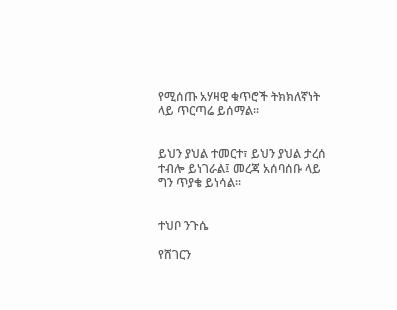የሚሰጡ አሃዛዊ ቁጥሮች ትክክለኛነት ላይ ጥርጣሬ ይሰማል፡፡


ይህን ያህል ተመርተ፣ ይህን ያህል ታረሰ ተብሎ ይነገራል፤ መረጃ አሰባሰቡ ላይ ግን ጥያቄ ይነሳል፡፡


ተህቦ ንጉሴ

የሸገርን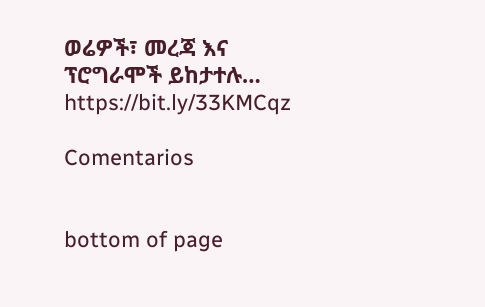ወሬዎች፣ መረጃ እና ፕሮግራሞች ይከታተሉ… https://bit.ly/33KMCqz

Comentarios


bottom of page